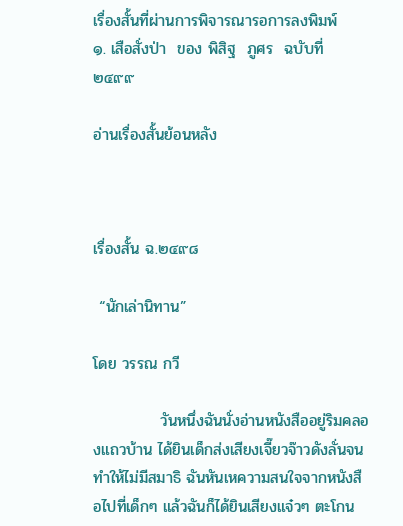เรื่องสั้นที่ผ่านการพิจารณารอการลงพิมพ์
๑. เสือสั่งป่า  ของ พิสิฐ  ภูศร  ฉบับที่  ๒๔๙๙

อ่านเรื่องสั้นย้อนหลัง



เรื่องสั้น ฉ.๒๔๙๘

 “นักเล่านิทาน”

โดย วรรณ กวี

            วันหนึ่งฉันนั่งอ่านหนังสืออยู่ริมคลองแถวบ้าน ได้ยินเด็กส่งเสียงเจี๊ยวจ๊าวดังลั่นจนทำให้ไม่มีสมาธิ ฉันหันเหความสนใจจากหนังสือไปที่เด็กๆ แล้วฉันก็ได้ยินเสียงแจ๋วๆ ตะโกน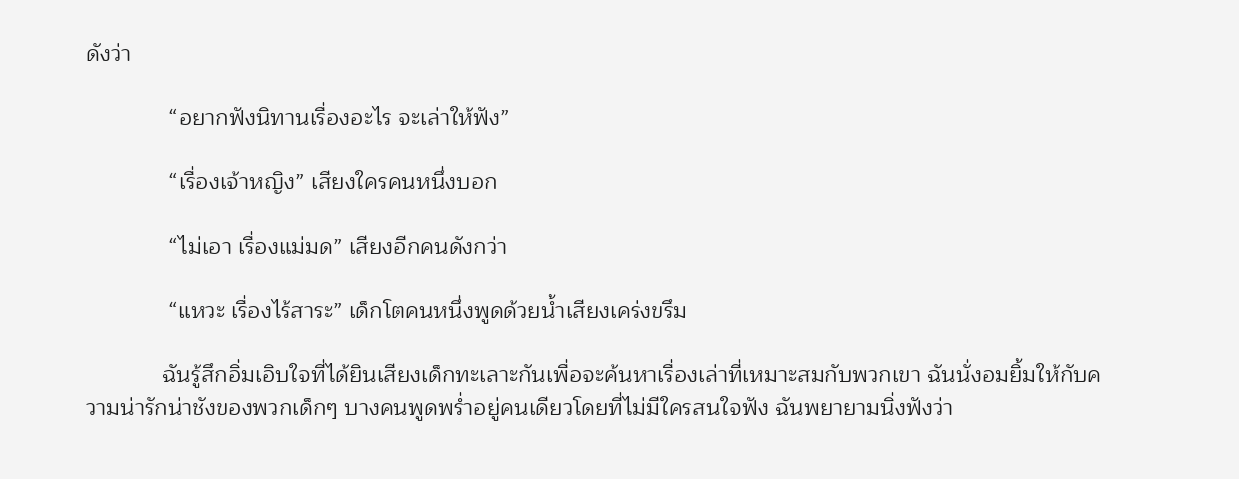ดังว่า

             “อยากฟังนิทานเรื่องอะไร จะเล่าให้ฟัง”

             “เรื่องเจ้าหญิง” เสียงใครคนหนึ่งบอก

             “ไม่เอา เรื่องแม่มด” เสียงอีกคนดังกว่า

             “แหวะ เรื่องไร้สาระ” เด็กโตคนหนึ่งพูดด้วยน้ำเสียงเคร่งขรึม

            ฉันรู้สึกอิ่มเอิบใจที่ได้ยินเสียงเด็กทะเลาะกันเพื่อจะค้นหาเรื่องเล่าที่เหมาะสมกับพวกเขา ฉันนั่งอมยิ้มให้กับความน่ารักน่าชังของพวกเด็กๆ บางคนพูดพร่ำอยู่คนเดียวโดยที่ไม่มีใครสนใจฟัง ฉันพยายามนิ่งฟังว่า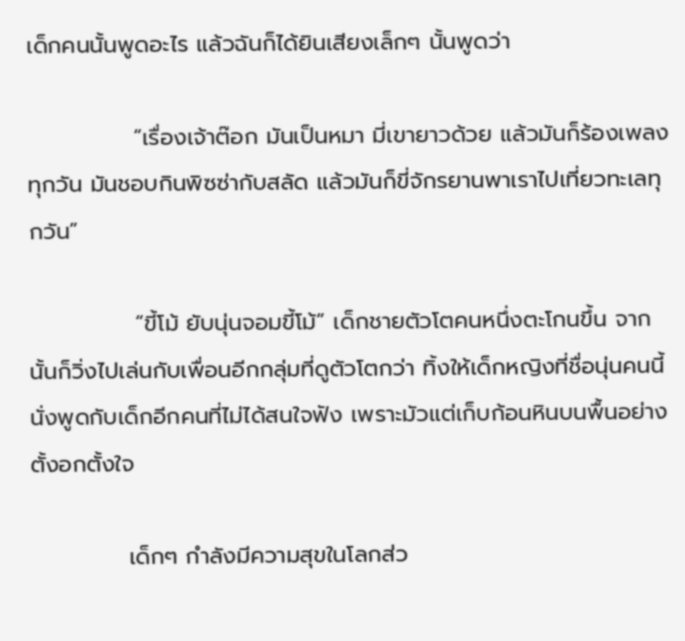เด็กคนนั้นพูดอะไร แล้วฉันก็ได้ยินเสียงเล็กๆ นั้นพูดว่า

             “เรื่องเจ้าต๊อก มันเป็นหมา มี่เขายาวด้วย แล้วมันก็ร้องเพลงทุกวัน มันชอบกินพิซซ่ากับสลัด แล้วมันก็ขี่จักรยานพาเราไปเที่ยวทะเลทุกวัน”

             “ขี้โม้ ยับนุ่นจอมขี้โม้” เด็กชายตัวโตคนหนึ่งตะโกนขึ้น จากนั้นก็วิ่งไปเล่นกับเพื่อนอีกกลุ่มที่ดูตัวโตกว่า ทิ้งให้เด็กหญิงที่ชื่อนุ่นคนนี้นั่งพูดกับเด็กอีกคนที่ไม่ได้สนใจฟัง เพราะมัวแต่เก็บก้อนหินบนพื้นอย่างตั้งอกตั้งใจ

            เด็กๆ กำลังมีความสุขในโลกส่ว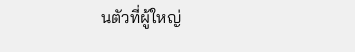นตัวที่ผู้ใหญ่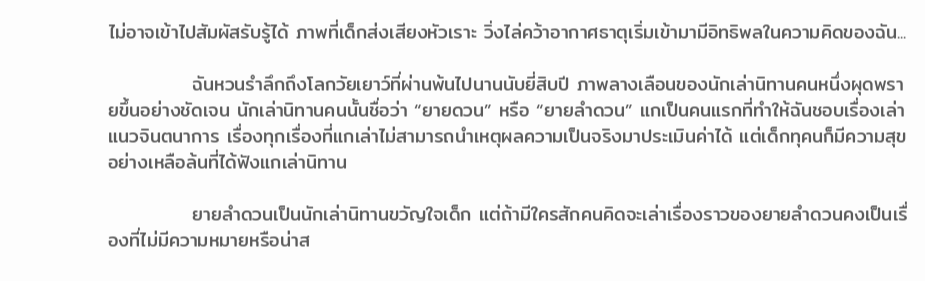ไม่อาจเข้าไปสัมผัสรับรู้ได้ ภาพที่เด็กส่งเสียงหัวเราะ วิ่งไล่คว้าอากาศธาตุเริ่มเข้ามามีอิทธิพลในความคิดของฉัน...

            ฉันหวนรำลึกถึงโลกวัยเยาว์ที่ผ่านพ้นไปนานนับยี่สิบปี ภาพลางเลือนของนักเล่านิทานคนหนึ่งผุดพรายขึ้นอย่างชัดเจน นักเล่านิทานคนนั้นชื่อว่า “ยายดวน” หรือ “ยายลำดวน” แกเป็นคนแรกที่ทำให้ฉันชอบเรื่องเล่าแนวจินตนาการ เรื่องทุกเรื่องที่แกเล่าไม่สามารถนำเหตุผลความเป็นจริงมาประเมินค่าได้ แต่เด็กทุคนก็มีความสุขอย่างเหลือล้นที่ได้ฟังแกเล่านิทาน

            ยายลำดวนเป็นนักเล่านิทานขวัญใจเด็ก แต่ถ้ามีใครสักคนคิดจะเล่าเรื่องราวของยายลำดวนคงเป็นเรื่องที่ไม่มีความหมายหรือน่าส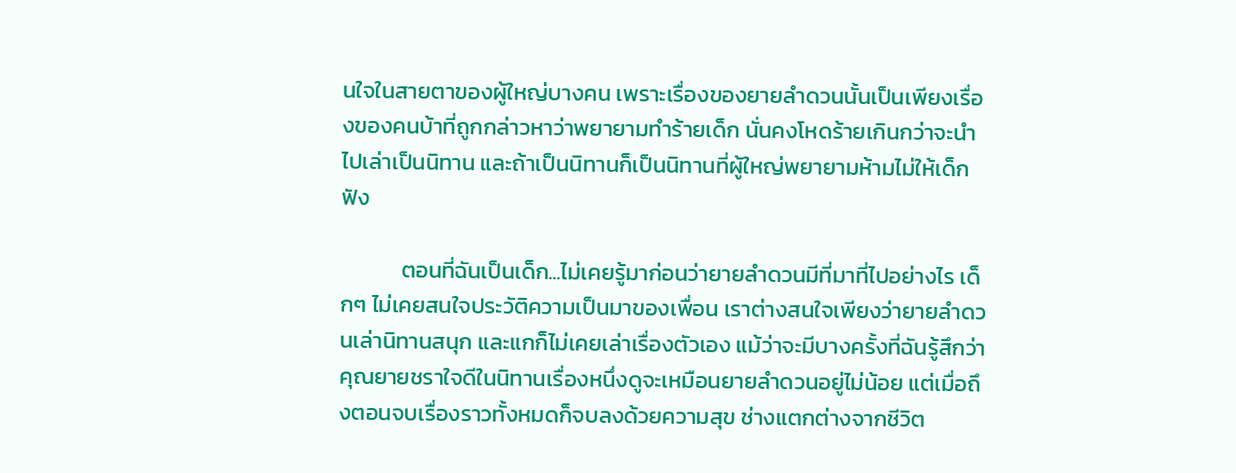นใจในสายตาของผู้ใหญ่บางคน เพราะเรื่องของยายลำดวนนั้นเป็นเพียงเรื่องของคนบ้าที่ถูกกล่าวหาว่าพยายามทำร้ายเด็ก นั่นคงโหดร้ายเกินกว่าจะนำไปเล่าเป็นนิทาน และถ้าเป็นนิทานก็เป็นนิทานที่ผู้ใหญ่พยายามห้ามไม่ให้เด็กฟัง

            ตอนที่ฉันเป็นเด็ก...ไม่เคยรู้มาก่อนว่ายายลำดวนมีที่มาที่ไปอย่างไร เด็กๆ ไม่เคยสนใจประวัติความเป็นมาของเพื่อน เราต่างสนใจเพียงว่ายายลำดวนเล่านิทานสนุก และแกก็ไม่เคยเล่าเรื่องตัวเอง แม้ว่าจะมีบางครั้งที่ฉันรู้สึกว่าคุณยายชราใจดีในนิทานเรื่องหนึ่งดูจะเหมือนยายลำดวนอยู่ไม่น้อย แต่เมื่อถึงตอนจบเรื่องราวทั้งหมดก็จบลงด้วยความสุข ช่างแตกต่างจากชีวิต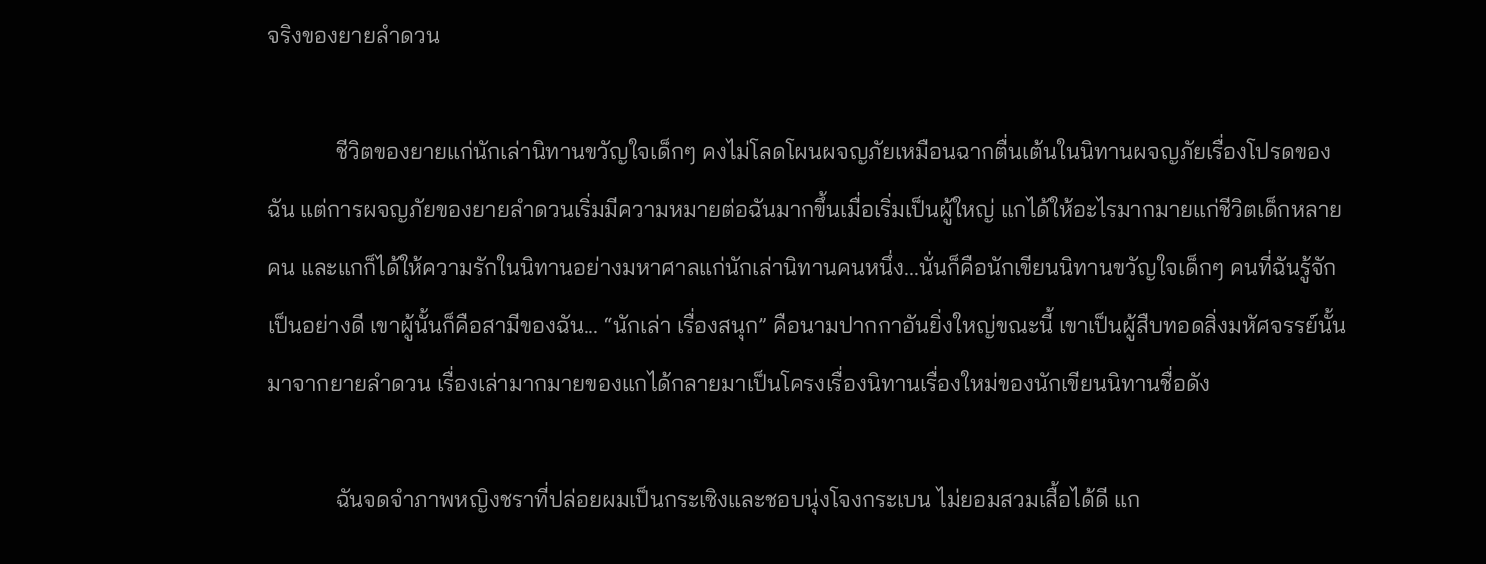จริงของยายลำดวน

            ชีวิตของยายแก่นักเล่านิทานขวัญใจเด็กๆ คงไม่โลดโผนผจญภัยเหมือนฉากตื่นเต้นในนิทานผจญภัยเรื่องโปรดของฉัน แต่การผจญภัยของยายลำดวนเริ่มมีความหมายต่อฉันมากขึ้นเมื่อเริ่มเป็นผู้ใหญ่ แกได้ให้อะไรมากมายแก่ชีวิตเด็กหลายคน และแกก็ได้ให้ความรักในนิทานอย่างมหาศาลแก่นักเล่านิทานคนหนึ่ง...นั่นก็คือนักเขียนนิทานขวัญใจเด็กๆ คนที่ฉันรู้จักเป็นอย่างดี เขาผู้นั้นก็คือสามีของฉัน... “นักเล่า เรื่องสนุก” คือนามปากกาอันยิ่งใหญ่ขณะนี้ เขาเป็นผู้สืบทอดสิ่งมหัศจรรย์นั้นมาจากยายลำดวน เรื่องเล่ามากมายของแกได้กลายมาเป็นโครงเรื่องนิทานเรื่องใหม่ของนักเขียนนิทานชื่อดัง

            ฉันจดจำภาพหญิงชราที่ปล่อยผมเป็นกระเซิงและชอบนุ่งโจงกระเบน ไม่ยอมสวมเสื้อได้ดี แก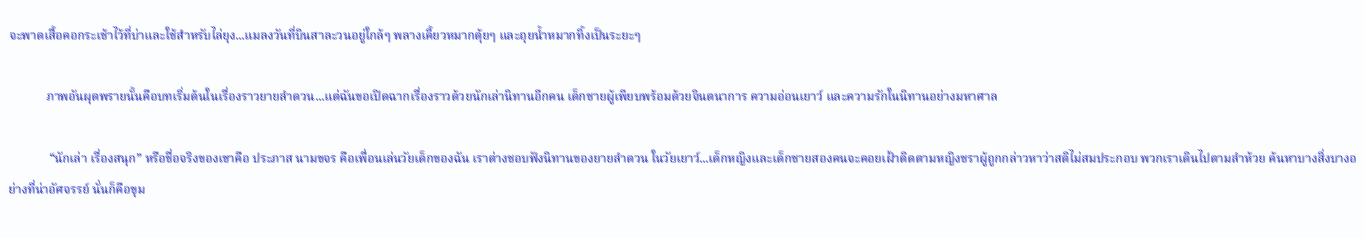จะพาดเสื้อคอกระเช้าไว้ที่บ่าและใช้สำหรับไล่ยุง...แมลงวันที่บินสาละวนอยู่ใกล้ๆ พลางเคี้ยวหมากตุ้ยๆ และถุยน้ำหมากทิ้งเป็นระยะๆ

            ภาพอันผุดพรายนั้นคือบทเริ่มต้นในเรื่องราวยายลำดวน...แต่ฉันขอเปิดฉากเรื่องราวด้วยนักเล่านิทานอีกคน เด็กชายผู้เพียบพร้อมด้วยจินตนาการ ความอ่อนเยาว์ และความรักในนิทานอย่างมหาศาล

             “นักเล่า เรื่องสนุก” หรือชื่อจริงของเขาคือ ประภาส นามขจร คือเพื่อนเล่นวัยเด็กของฉัน เราต่างชอบฟังนิทานของยายลำดวน ในวัยเยาว์...เด็กหญิงและเด็กชายสองคนจะคอยเฝ้าติดตามหญิงชราผู้ถูกกล่าวหาว่าสติไม่สมประกอบ พวกเราเดินไปตามลำห้วย ค้นหาบางสิ่งบางอย่างที่น่าอัศจรรย์ นั่นก็คือขุม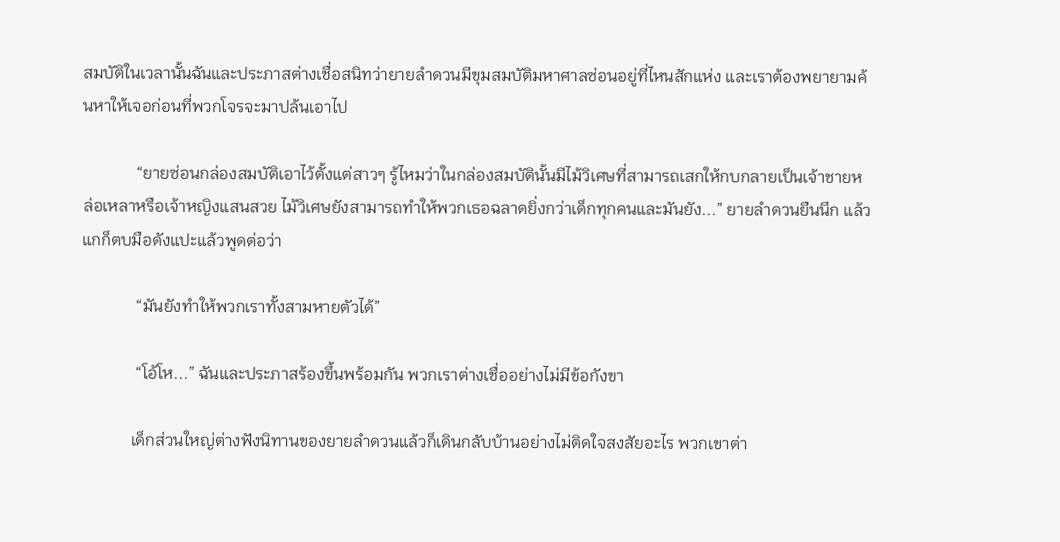สมบัติในเวลานั้นฉันและประภาสต่างเชื่อสนิทว่ายายลำดวนมีขุมสมบัติมหาศาลซ่อนอยู่ที่ไหนสักแห่ง และเราต้องพยายามค้นหาให้เจอก่อนที่พวกโจรจะมาปล้นเอาไป

             “ยายซ่อนกล่องสมบัติเอาไว้ตั้งแต่สาวๆ รู้ไหมว่าในกล่องสมบัตินั้นมีไม้วิเศษที่สามารถเสกให้กบกลายเป็นเจ้าชายหล่อเหลาหรือเจ้าหญิงแสนสวย ไม้วิเศษยังสามารถทำให้พวกเธอฉลาดยิ่งกว่าเด็กทุกคนและมันยัง...” ยายลำดวนยืนนึก แล้วแกก็ตบมือดังแปะแล้วพูดต่อว่า

             “มันยังทำให้พวกเราทั้งสามหายตัวได้”

             “โอ้โห...” ฉันและประภาสร้องขึ้นพร้อมกัน พวกเราต่างเชื่ออย่างไม่มีข้อกังขา

            เด็กส่วนใหญ่ต่างฟังนิทานของยายลำดวนแล้วก็เดินกลับบ้านอย่างไม่ติดใจสงสัยอะไร พวกเขาต่า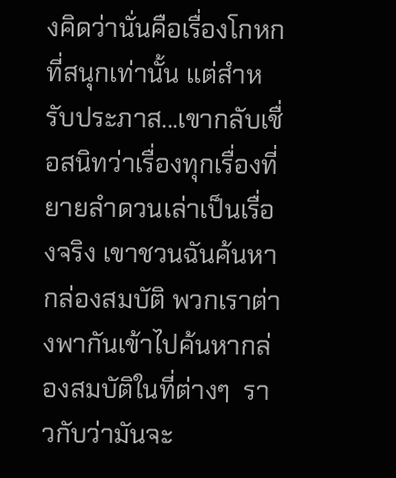งคิดว่านั่นคือเรื่องโกหกที่สนุกเท่านั้น แต่สำหรับประภาส...เขากลับเชื่อสนิทว่าเรื่องทุกเรื่องที่ยายลำดวนเล่าเป็นเรื่องจริง เขาชวนฉันค้นหากล่องสมบัติ พวกเราต่างพากันเข้าไปค้นหากล่องสมบัติในที่ต่างๆ  ราวกับว่ามันจะ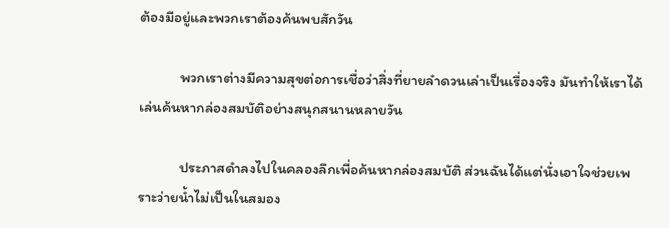ต้องมีอยู่และพวกเราต้องค้นพบสักวัน

            พวกเราต่างมีความสุขต่อการเชื่อว่าสิ่งที่ยายลำดวนเล่าเป็นเรื่องจริง มันทำให้เราได้เล่นค้นหากล่องสมบัติอย่างสนุกสนานหลายวัน

            ประภาสดำลงไปในคลองลึกเพื่อค้นหากล่องสมบัติ ส่วนฉันได้แต่นั่งเอาใจช่วยเพราะว่ายน้ำไม่เป็นในสมอง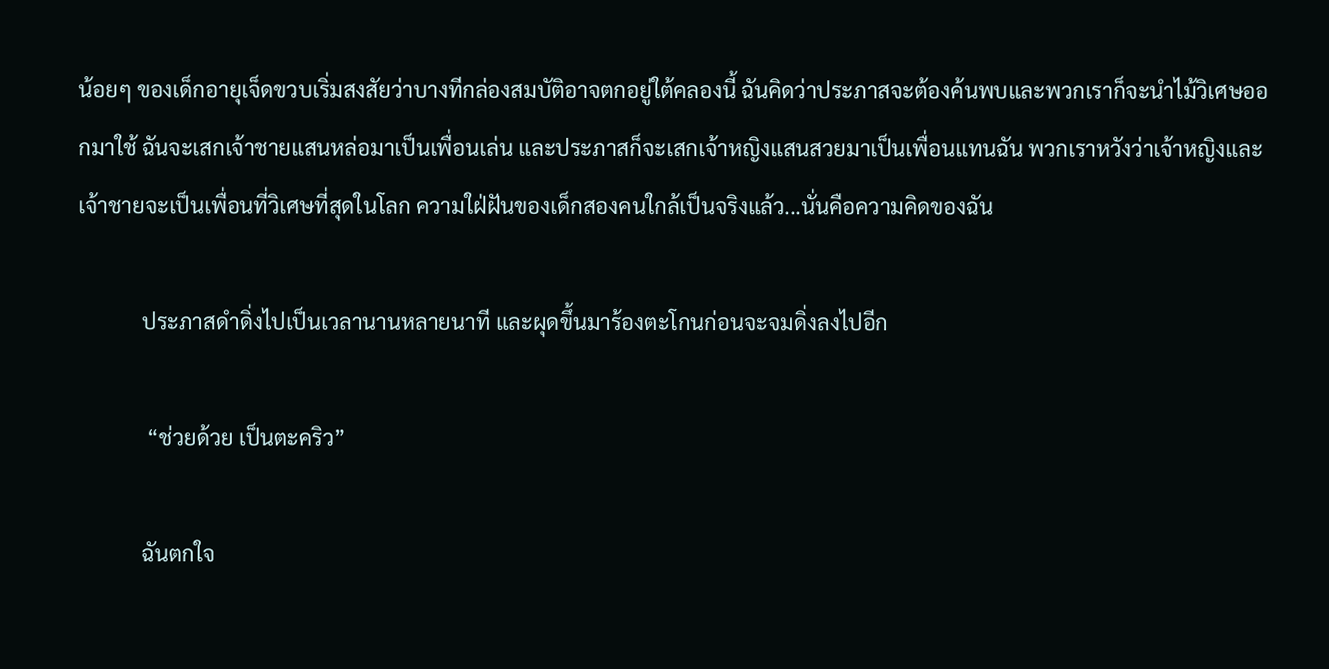น้อยๆ ของเด็กอายุเจ็ดขวบเริ่มสงสัยว่าบางทีกล่องสมบัติอาจตกอยู่ใต้คลองนี้ ฉันคิดว่าประภาสจะต้องค้นพบและพวกเราก็จะนำไม้วิเศษออกมาใช้ ฉันจะเสกเจ้าชายแสนหล่อมาเป็นเพื่อนเล่น และประภาสก็จะเสกเจ้าหญิงแสนสวยมาเป็นเพื่อนแทนฉัน พวกเราหวังว่าเจ้าหญิงและเจ้าชายจะเป็นเพื่อนที่วิเศษที่สุดในโลก ความใฝ่ฝันของเด็กสองคนใกล้เป็นจริงแล้ว...นั่นคือความคิดของฉัน

            ประภาสดำดิ่งไปเป็นเวลานานหลายนาที และผุดขึ้นมาร้องตะโกนก่อนจะจมดิ่งลงไปอีก

             “ช่วยด้วย เป็นตะคริว”

            ฉันตกใจ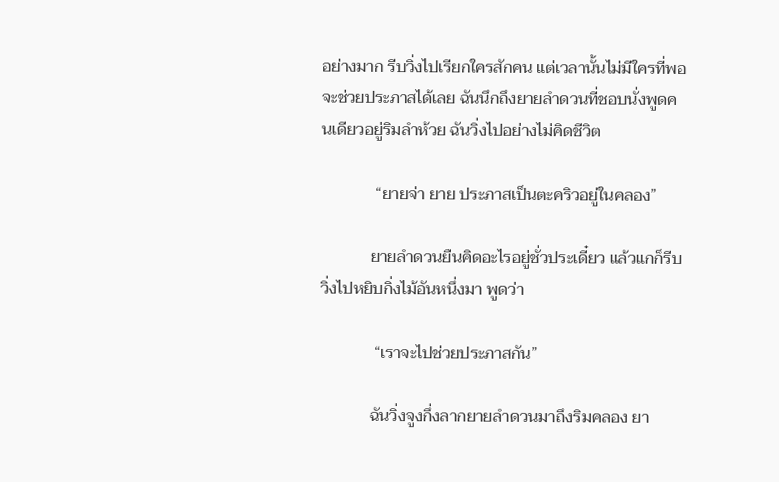อย่างมาก รีบวิ่งไปเรียกใครสักคน แต่เวลานั้นไม่มีใครที่พอจะช่วยประภาสได้เลย ฉันนึกถึงยายลำดวนที่ชอบนั่งพูดคนเดียวอยู่ริมลำห้วย ฉันวิ่งไปอย่างไม่คิดชีวิต

             “ยายจ่า ยาย ประภาสเป็นตะคริวอยู่ในคลอง”

            ยายลำดวนยืนคิดอะไรอยู่ชั่วประเดี๋ยว แล้วแกก็รีบวิ่งไปหยิบกิ่งไม้อันหนึ่งมา พูดว่า

             “เราจะไปช่วยประภาสกัน”

            ฉันวิ่งจูงกึ่งลากยายลำดวนมาถึงริมคลอง ยา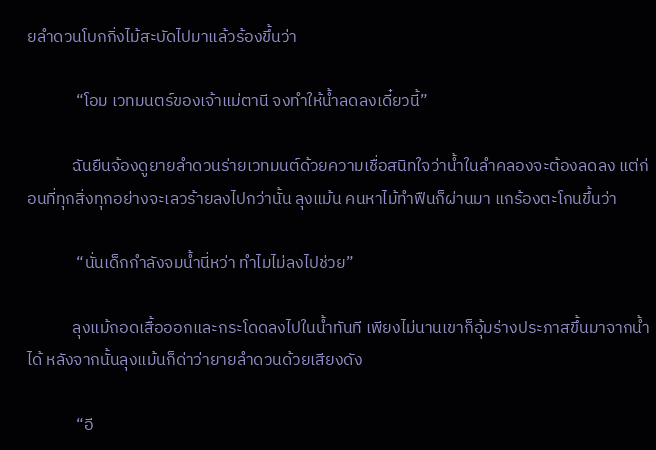ยลำดวนโบกกิ่งไม้สะบัดไปมาแล้วร้องขึ้นว่า

             “โอม เวทมนตร์ของเจ้าแม่ตานี จงทำให้น้ำลดลงเดี๋ยวนี้”

            ฉันยืนจ้องดูยายลำดวนร่ายเวทมนต์ด้วยความเชื่อสนิทใจว่าน้ำในลำคลองจะต้องลดลง แต่ก่อนที่ทุกสิ่งทุกอย่างจะเลวร้ายลงไปกว่านั้น ลุงแม้น คนหาไม้ทำฟืนก็ผ่านมา แกร้องตะโกนขึ้นว่า

             “นั่นเด็กกำลังจมน้ำนี่หว่า ทำไมไม่ลงไปช่วย”

            ลุงแม้ถอดเสื้อออกและกระโดดลงไปในน้ำทันที เพียงไม่นานเขาก็อุ้มร่างประภาสขึ้นมาจากน้ำได้ หลังจากนั้นลุงแม้นก็ด่าว่ายายลำดวนด้วยเสียงดัง

             “อี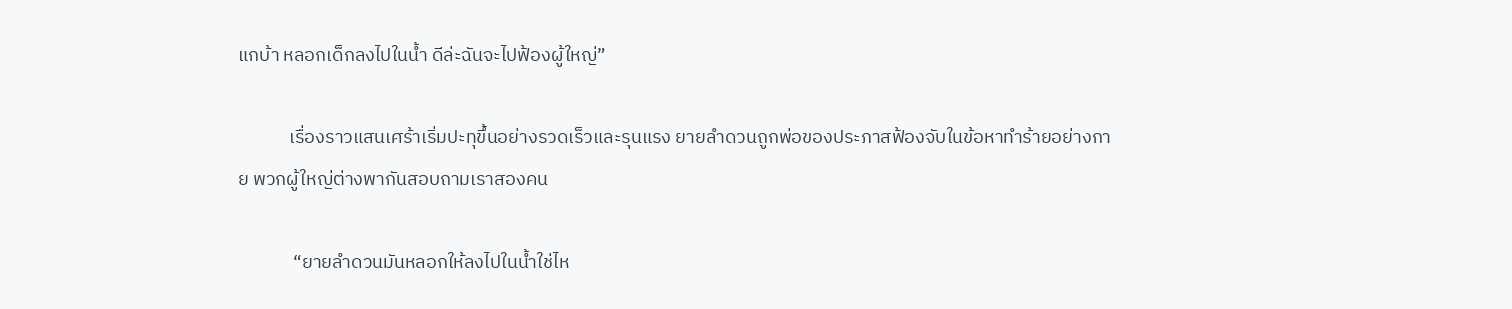แกบ้า หลอกเด็กลงไปในน้ำ ดีล่ะฉันจะไปฟ้องผู้ใหญ่”

            เรื่องราวแสนเศร้าเริ่มปะทุขึ้นอย่างรวดเร็วและรุนแรง ยายลำดวนถูกพ่อของประภาสฟ้องจับในข้อหาทำร้ายอย่างกาย พวกผู้ใหญ่ต่างพากันสอบถามเราสองคน

             “ยายลำดวนมันหลอกให้ลงไปในน้ำใช่ไห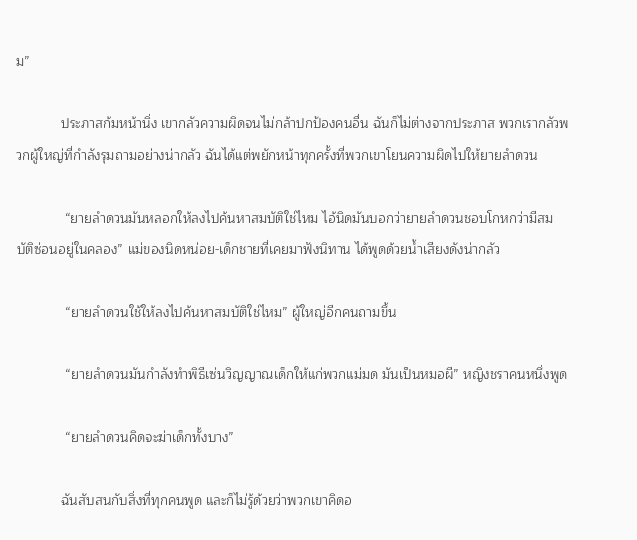ม”

            ประภาสก้มหน้านิ่ง เขากลัวความผิดจนไม่กล้าปกป้องคนอื่น ฉันก็ไม่ต่างจากประภาส พวกเรากลัวพวกผู้ใหญ่ที่กำลังรุมถามอย่างน่ากลัว ฉันได้แต่พยักหน้าทุกครั้งที่พวกเขาโยนความผิดไปให้ยายลำดวน

             “ยายลำดวนมันหลอกให้ลงไปค้นหาสมบัติใช่ไหม ไอ้นิดมันบอกว่ายายลำดวนชอบโกหกว่ามีสมบัติซ่อนอยู่ในคลอง” แม่ของนิดหน่อย-เด็กชายที่เคยมาฟังนิทาน ได้พูดด้วยน้ำเสียงดังน่ากลัว

             “ยายลำดวนใช้ให้ลงไปค้นหาสมบัติใช่ไหม” ผู้ใหญ่อีกคนถามขึ้น

             “ยายลำดวนมันกำลังทำพิธีเซ่นวิญญาณเด็กให้แก่พวกแม่มด มันเป็นหมอผี” หญิงชราคนหนึ่งพูด

             “ยายลำดวนคิดจะฆ่าเด็กทั้งบาง”

            ฉันสับสนกับสิ่งที่ทุกคนพูด และก็ไม่รู้ด้วยว่าพวกเขาคิดอ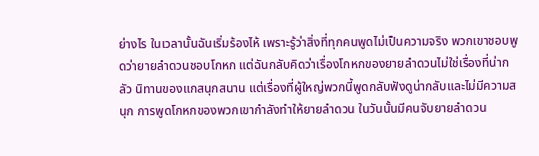ย่างไร ในเวลานั้นฉันเริ่มร้องไห้ เพราะรู้ว่าสิ่งที่ทุกคนพูดไม่เป็นความจริง พวกเขาชอบพูดว่ายายลำดวนชอบโกหก แต่ฉันกลับคิดว่าเรื่องโกหกของยายลำดวนไม่ใช่เรื่องที่น่ากลัว นิทานของแกสนุกสนาน แต่เรื่องที่ผู้ใหญ่พวกนี้พูดกลับฟังดูน่ากลับและไม่มีความสนุก การพูดโกหกของพวกเขากำลังทำให้ยายลำดวน ในวันนั้นมีคนจับยายลำดวน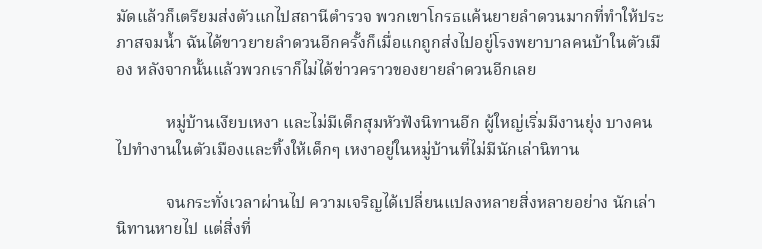มัดแล้วก็เตรียมส่งตัวแกไปสถานีตำรวจ พวกเขาโกรธแค้นยายลำดวนมากที่ทำให้ประภาสจมน้ำ ฉันได้ขาวยายลำดวนอีกครั้งก็เมื่อแกถูกส่งไปอยู่โรงพยาบาลคนบ้าในตัวเมือง หลังจากนั้นแล้วพวกเราก็ไม่ได้ข่าวคราวของยายลำดวนอีกเลย

            หมู่บ้านเงียบเหงา และไม่มีเด็กสุมหัวฟังนิทานอีก ผู้ใหญ่เริ่มมีงานยุ่ง บางคนไปทำงานในตัวเมืองและทิ้งให้เด็กๆ เหงาอยู่ในหมู่บ้านที่ไม่มีนักเล่านิทาน

            จนกระทั่งเวลาผ่านไป ความเจริญได้เปลี่ยนแปลงหลายสิ่งหลายอย่าง นักเล่านิทานหายไป แต่สิ่งที่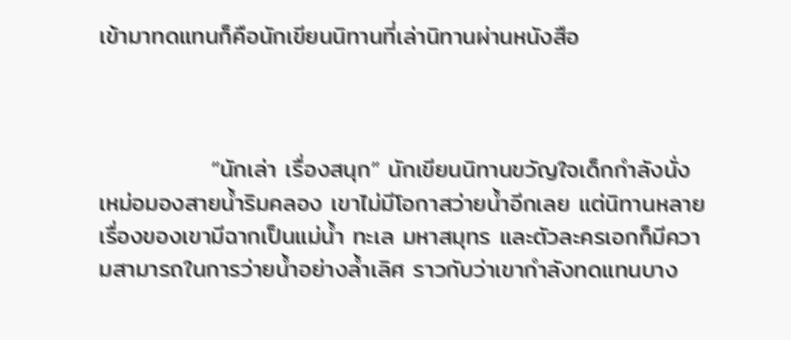เข้ามาทดแทนก็คือนักเขียนนิทานที่เล่านิทานผ่านหนังสือ



             “นักเล่า เรื่องสนุก” นักเขียนนิทานขวัญใจเด็กกำลังนั่งเหม่อมองสายน้ำริมคลอง เขาไม่มีโอกาสว่ายน้ำอีกเลย แต่นิทานหลายเรื่องของเขามีฉากเป็นแม่น้ำ ทะเล มหาสมุทร และตัวละครเอกก็มีความสามารถในการว่ายน้ำอย่างล้ำเลิศ ราวกับว่าเขากำลังทดแทนบาง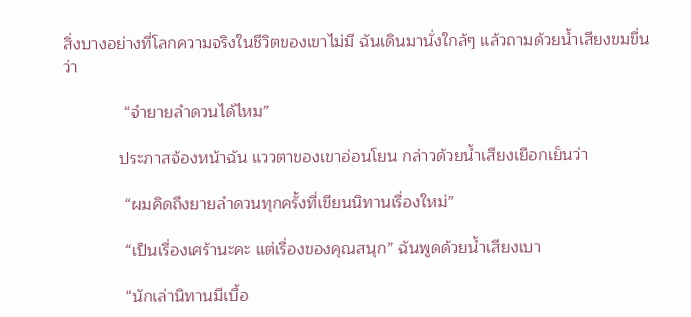สิ่งบางอย่างที่โลกความจริงในชีวิตของเขาไม่มี ฉันเดินมานั่งใกล้ๆ แล้วถามด้วยน้ำเสียงขมขื่นว่า

             “จำยายลำดวนได้ไหม”

            ประภาสจ้องหน้าฉัน แววตาของเขาอ่อนโยน กล่าวด้วยน้ำเสียงเยือกเย็นว่า

             “ผมคิดถึงยายลำดวนทุกครั้งที่เขียนนิทานเรื่องใหม่”

             “เป็นเรื่องเศร้านะคะ แต่เรื่องของคุณสนุก” ฉันพูดด้วยน้ำเสียงเบา

             “นักเล่านิทานมีเบื้อ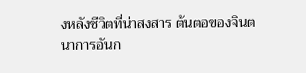งหลังชีวิตที่น่าสงสาร ต้นตอของจินตนาการอันก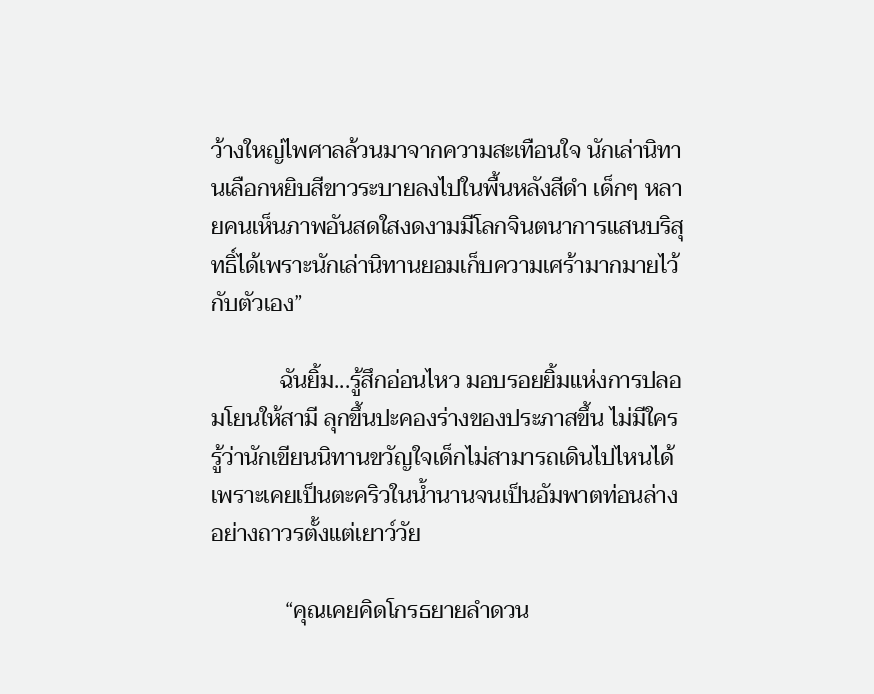ว้างใหญ่ไพศาลล้วนมาจากความสะเทือนใจ นักเล่านิทานเลือกหยิบสีขาวระบายลงไปในพื้นหลังสีดำ เด็กๆ หลายคนเห็นภาพอันสดใสงดงามมีโลกจินตนาการแสนบริสุทธิ์ได้เพราะนักเล่านิทานยอมเก็บความเศร้ามากมายไว้กับตัวเอง”

            ฉันยิ้ม...รู้สึกอ่อนไหว มอบรอยยิ้มแห่งการปลอมโยนให้สามี ลุกขึ้นปะคองร่างของประภาสขึ้น ไม่มีใครรู้ว่านักเขียนนิทานขวัญใจเด็กไม่สามารถเดินไปไหนได้เพราะเคยเป็นตะคริวในน้ำนานจนเป็นอัมพาตท่อนล่างอย่างถาวรตั้งแต่เยาว์วัย

             “คุณเคยคิดโกรธยายลำดวน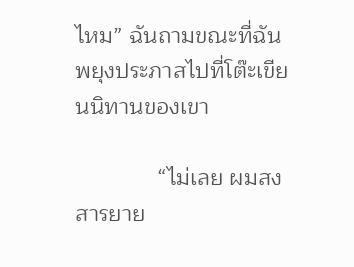ไหม” ฉันถามขณะที่ฉันพยุงประภาสไปที่โต๊ะเขียนนิทานของเขา

             “ไม่เลย ผมสงสารยาย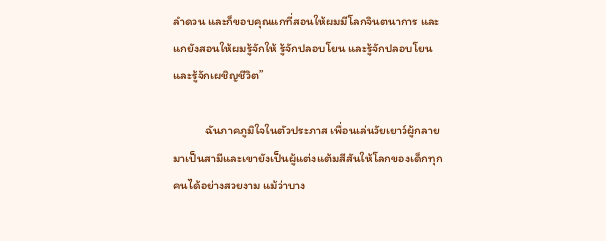ลำดวน และก็ขอบคุณแกที่สอนให้ผมมีโลกจินตนาการ และแกยังสอนให้ผมรู้จักให้ รู้จักปลอบโยน และรู้จักปลอบโยน และรู้จักเผชิญชีวิต”

            ฉันภาคภูมิใจในตัวประภาส เพื่อนเล่นวัยเยาว์ผู้กลายมาเป็นสามีและเขายังเป็นผู้แต่งแต้มสีสันให้โลกของเด็กทุกคนได้อย่างสวยงาม แม้ว่าบาง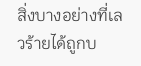สิ่งบางอย่างที่เลวร้ายได้ถูกบ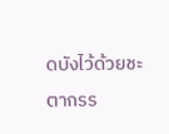ดบังไว้ด้วยชะตากรร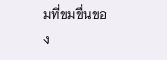มที่ขมขื่นของ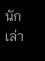นักเล่า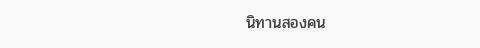นิทานสองคน